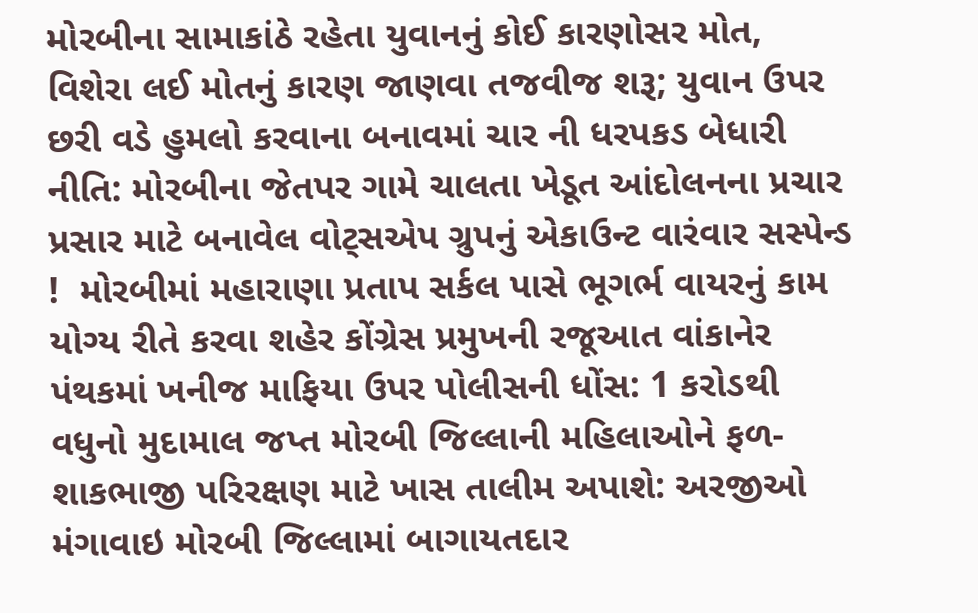મોરબીના સામાકાંઠે રહેતા યુવાનનું કોઈ કારણોસર મોત, વિશેરા લઈ મોતનું કારણ જાણવા તજવીજ શરૂ; યુવાન ઉપર છરી વડે હુમલો કરવાના બનાવમાં ચાર ની ધરપકડ બેધારી નીતિ: મોરબીના જેતપર ગામે ચાલતા ખેડૂત આંદોલનના પ્રચાર પ્રસાર માટે બનાવેલ વોટ્સએપ ગ્રુપનું એકાઉન્ટ વારંવાર સસ્પેન્ડ !  મોરબીમાં મહારાણા પ્રતાપ સર્કલ પાસે ભૂગર્ભ વાયરનું કામ યોગ્ય રીતે કરવા શહેર કોંગ્રેસ પ્રમુખની રજૂઆત વાંકાનેર પંથકમાં ખનીજ માફિયા ઉપર પોલીસની ધોંસ: 1 કરોડથી વધુનો મુદામાલ જપ્ત મોરબી જિલ્લાની મહિલાઓને ફળ-શાકભાજી પરિરક્ષણ માટે ખાસ તાલીમ અપાશે: અરજીઓ મંગાવાઇ મોરબી જિલ્લામાં બાગાયતદાર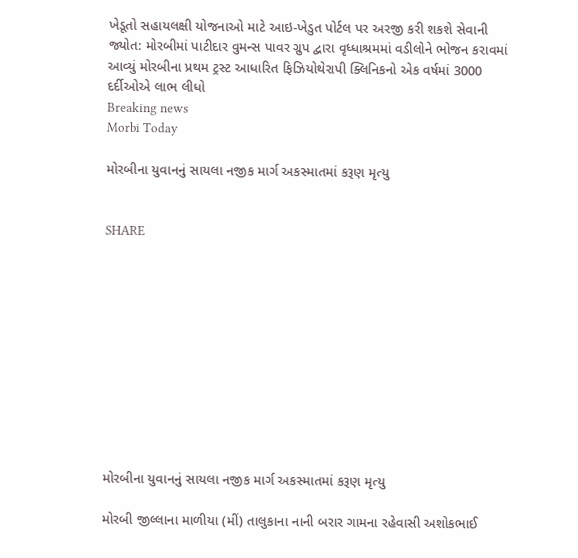ખેડૂતો સહાયલક્ષી યોજનાઓ માટે આઇ-ખેડુત પોર્ટલ પર અરજી કરી શકશે સેવાની જ્યોત: મોરબીમાં પાટીદાર વુમન્સ પાવર ગ્રુપ દ્વારા વૃધ્ધાશ્રમમાં વડીલોને ભોજન કરાવમાં આવ્યું મોરબીના પ્રથમ ટ્રસ્ટ આધારિત ફિઝિયોથેરાપી ક્લિનિકનો એક વર્ષમાં 3000 દર્દીઓએ લાભ લીધો
Breaking news
Morbi Today

મોરબીના યુવાનનું સાયલા નજીક માર્ગ અકસ્માતમાં કરૂણ મૃત્યુ


SHARE











મોરબીના યુવાનનું સાયલા નજીક માર્ગ અકસ્માતમાં કરૂણ મૃત્યુ

મોરબી જીલ્લાના માળીયા (મીં) તાલુકાના નાની બરાર ગામના રહેવાસી અશોકભાઈ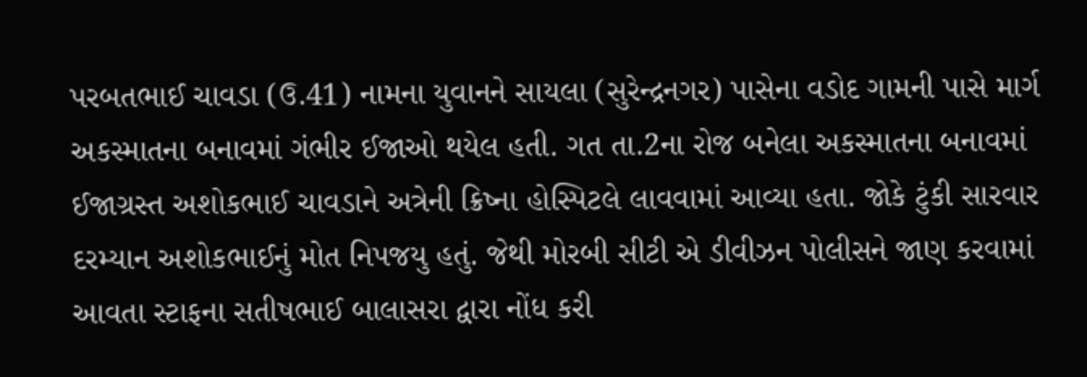પરબતભાઈ ચાવડા (ઉ.41) નામના યુવાનને સાયલા (સુરેન્દ્રનગર) પાસેના વડોદ ગામની પાસે માર્ગ અકસ્માતના બનાવમાં ગંભીર ઈજાઓ થયેલ હતી. ગત તા.2ના રોજ બનેલા અકસ્માતના બનાવમાં ઈજાગ્રસ્ત અશોકભાઈ ચાવડાને અત્રેની ક્રિષ્ના હોસ્પિટલે લાવવામાં આવ્યા હતા. જોકે ટુંકી સારવાર દરમ્યાન અશોકભાઈનું મોત નિપજયુ હતું. જેથી મોરબી સીટી એ ડીવીઝન પોલીસને જાણ કરવામાં આવતા સ્ટાફના સતીષભાઈ બાલાસરા દ્વારા નોંધ કરી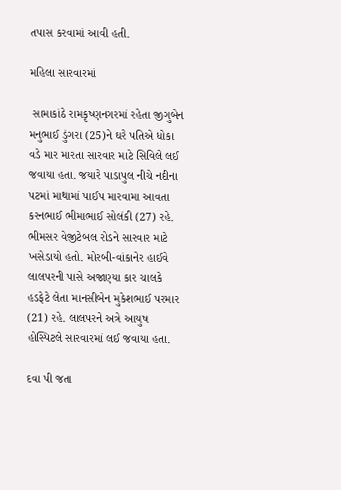તપાસ કરવામાં આવી હતી.

મહિલા સારવારમાં

 સામાકાંઠે રામકૃષ્ણનગરમાં રહેતા જીગુબેન મનુભાઈ ડુંગરા (25)ને ઘરે પતિએ ધોકા વડે માર મારતા સારવાર માટે સિવિલે લઈ જવાયા હતા. જયારે પાડાપુલ નીચે નદીના પટમાં માથામાં પાઈપ મારવામા આવતા કરનભાઈ ભીમાભાઈ સોલંકી (27) રહે. ભીમસર વેજીટેબલ રોડને સારવાર માટે ખસેડાયો હતો. મોરબી-વાંકાનેર હાઈવે લાલપરની પાસે અજાણ્યા કાર ચાલકે હડફેટે લેતા માનસીબેન મુકેશભાઈ પરમાર (21) રહે. લાલપરને અત્રે આયુષ હોસ્પિટલે સારવારમાં લઈ જવાયા હતા.

દવા પી જતા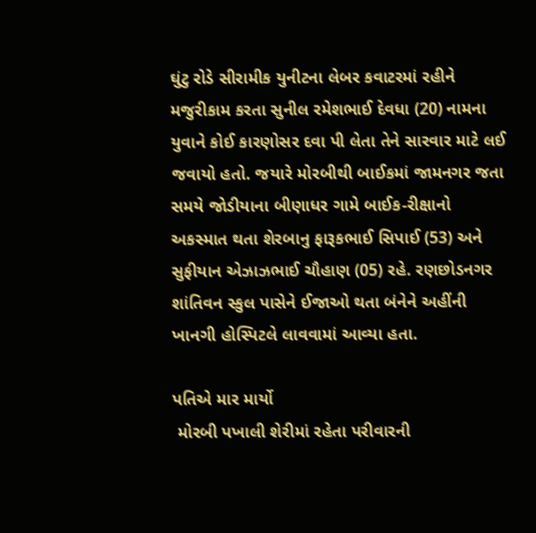ઘુંટુ રોડે સીરામીક યુનીટના લેબર કવાટરમાં રહીને મજુરીકામ કરતા સુનીલ રમેશભાઈ દેવધા (20) નામના યુવાને કોઈ કારણોસર દવા પી લેતા તેને સારવાર માટે લઈ જવાયો હતો. જયારે મોરબીથી બાઈકમાં જામનગર જતા સમયે જોડીયાના બીણાધર ગામે બાઈક-રીક્ષાનો અકસ્માત થતા શેરબાનુ ફારૂકભાઈ સિપાઈ (53) અને સુફીયાન એઝાઝભાઈ ચૌહાણ (05) રહે. રણછોડનગર શાંતિવન સ્કુલ પાસેને ઈજાઓ થતા બંનેને અહીંની ખાનગી હોસ્પિટલે લાવવામાં આવ્યા હતા.

પતિએ માર માર્યો
 મોરબી પખાલી શેરીમાં રહેતા પરીવારની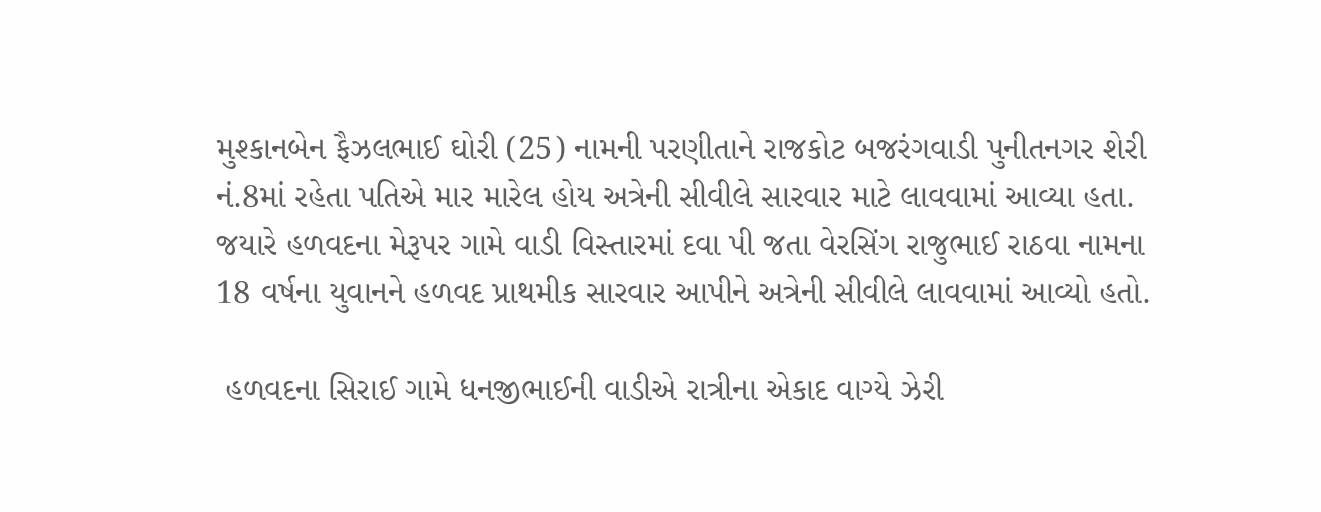મુશ્કાનબેન ફૈઝલભાઈ ઘોરી (25) નામની પરણીતાને રાજકોટ બજરંગવાડી પુનીતનગર શેરી નં.8માં રહેતા પતિએ માર મારેલ હોય અત્રેની સીવીલે સારવાર માટે લાવવામાં આવ્યા હતા. જયારે હળવદના મેરૂપર ગામે વાડી વિસ્તારમાં દવા પી જતા વેરસિંગ રાજુભાઈ રાઠવા નામના 18 વર્ષના યુવાનને હળવદ પ્રાથમીક સારવાર આપીને અત્રેની સીવીલે લાવવામાં આવ્યો હતો.

 હળવદના સિરાઈ ગામે ધનજીભાઈની વાડીએ રાત્રીના એકાદ વાગ્યે ઝેરી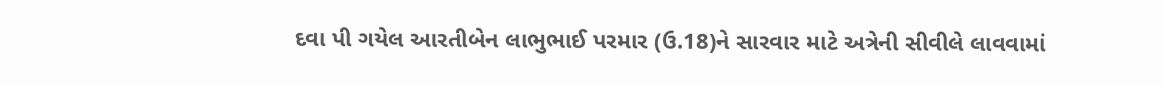દવા પી ગયેલ આરતીબેન લાભુભાઈ પરમાર (ઉ.18)ને સારવાર માટે અત્રેની સીવીલે લાવવામાં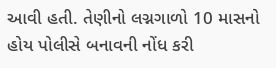આવી હતી. તેણીનો લગ્નગાળો 10 માસનો હોય પોલીસે બનાવની નોંધ કરી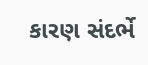કારણ સંદર્ભે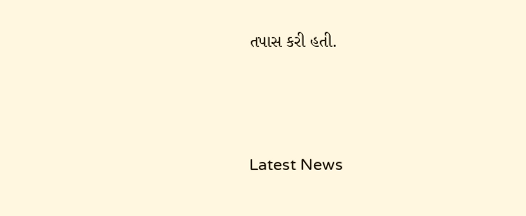તપાસ કરી હતી.






Latest News